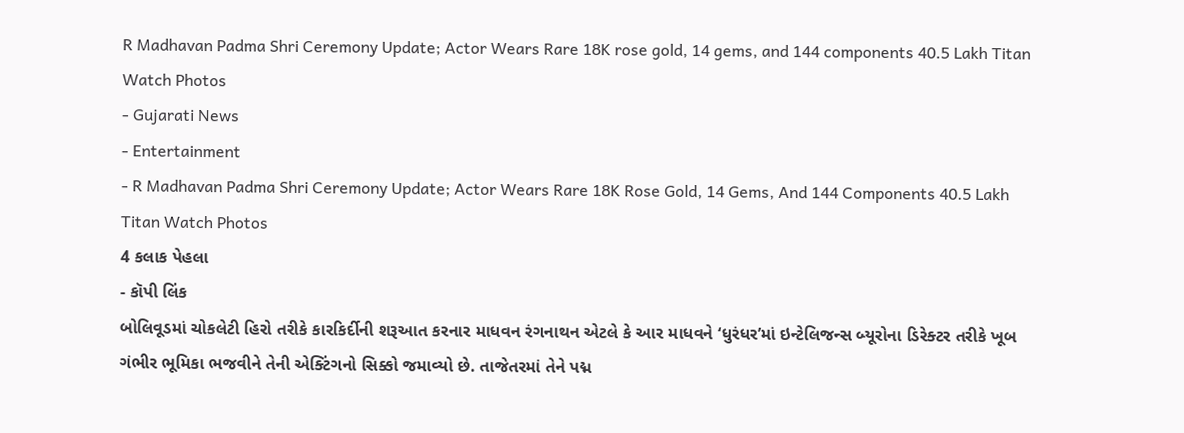R Madhavan Padma Shri Ceremony Update; Actor Wears Rare 18K rose gold, 14 gems, and 144 components 40.5 Lakh Titan Watch Photos
- Gujarati News
- Entertainment
- R Madhavan Padma Shri Ceremony Update; Actor Wears Rare 18K Rose Gold, 14 Gems, And 144 Components 40.5 Lakh Titan Watch Photos
4 કલાક પેહલા
- કૉપી લિંક
બોલિવૂડમાં ચોકલેટી હિરો તરીકે કારકિર્દીની શરૂઆત કરનાર માધવન રંગનાથન એટલે કે આર માધવને ‘ધુરંધર’માં ઇન્ટેલિજન્સ બ્યૂરોના ડિરેક્ટર તરીકે ખૂબ ગંભીર ભૂમિકા ભજવીને તેની એક્ટિંગનો સિક્કો જમાવ્યો છે. તાજેતરમાં તેને પદ્મ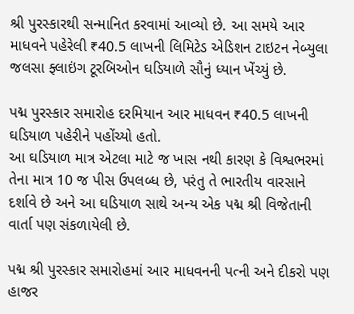શ્રી પુરસ્કારથી સન્માનિત કરવામાં આવ્યો છે. આ સમયે આર માધવને પહેરેલી ₹40.5 લાખની લિમિટેડ એડિશન ટાઇટન નેબ્યુલા જલસા ફ્લાઇંગ ટૂરબિઓન ઘડિયાળે સૌનું ધ્યાન ખેંચ્યું છે.

પદ્મ પુરસ્કાર સમારોહ દરમિયાન આર માધવન ₹40.5 લાખની ઘડિયાળ પહેરીને પહોંચ્યો હતો.
આ ઘડિયાળ માત્ર એટલા માટે જ ખાસ નથી કારણ કે વિશ્વભરમાં તેના માત્ર 10 જ પીસ ઉપલબ્ધ છે, પરંતુ તે ભારતીય વારસાને દર્શાવે છે અને આ ઘડિયાળ સાથે અન્ય એક પદ્મ શ્રી વિજેતાની વાર્તા પણ સંકળાયેલી છે.

પદ્મ શ્રી પુરસ્કાર સમારોહમાં આર માધવનની પત્ની અને દીકરો પણ હાજર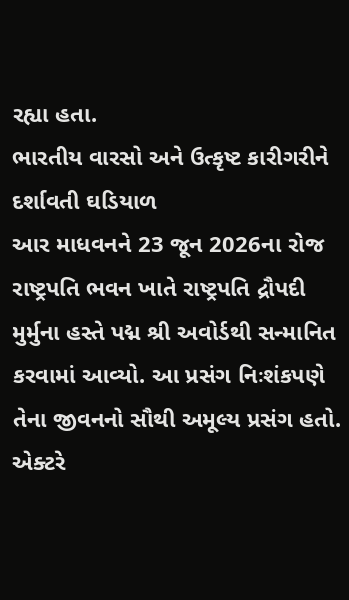રહ્યા હતા.
ભારતીય વારસો અને ઉત્કૃષ્ટ કારીગરીને દર્શાવતી ઘડિયાળ
આર માધવનને 23 જૂન 2026ના રોજ રાષ્ટ્રપતિ ભવન ખાતે રાષ્ટ્રપતિ દ્રૌપદી મુર્મુના હસ્તે પદ્મ શ્રી અવોર્ડથી સન્માનિત કરવામાં આવ્યો. આ પ્રસંગ નિઃશંકપણે તેના જીવનનો સૌથી અમૂલ્ય પ્રસંગ હતો. એક્ટરે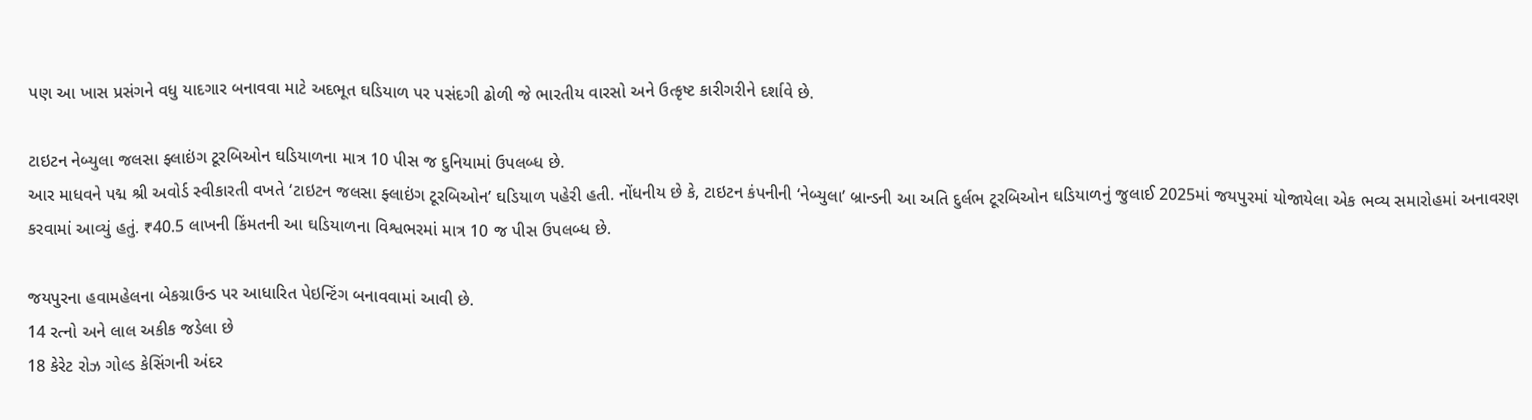પણ આ ખાસ પ્રસંગને વધુ યાદગાર બનાવવા માટે અદભૂત ઘડિયાળ પર પસંદગી ઢોળી જે ભારતીય વારસો અને ઉત્કૃષ્ટ કારીગરીને દર્શાવે છે.

ટાઇટન નેબ્યુલા જલસા ફ્લાઇંગ ટૂરબિઓન ઘડિયાળના માત્ર 10 પીસ જ દુનિયામાં ઉપલબ્ધ છે.
આર માધવને પદ્મ શ્રી અવોર્ડ સ્વીકારતી વખતે ‘ટાઇટન જલસા ફ્લાઇંગ ટૂરબિઓન’ ઘડિયાળ પહેરી હતી. નોંધનીય છે કે, ટાઇટન કંપનીની ‘નેબ્યુલા’ બ્રાન્ડની આ અતિ દુર્લભ ટૂરબિઓન ઘડિયાળનું જુલાઈ 2025માં જયપુરમાં યોજાયેલા એક ભવ્ય સમારોહમાં અનાવરણ કરવામાં આવ્યું હતું. ₹40.5 લાખની કિંમતની આ ઘડિયાળના વિશ્વભરમાં માત્ર 10 જ પીસ ઉપલબ્ધ છે.

જયપુરના હવામહેલના બેકગ્રાઉન્ડ પર આધારિત પેઇન્ટિંગ બનાવવામાં આવી છે.
14 રત્નો અને લાલ અકીક જડેલા છે
18 કેરેટ રોઝ ગોલ્ડ કેસિંગની અંદર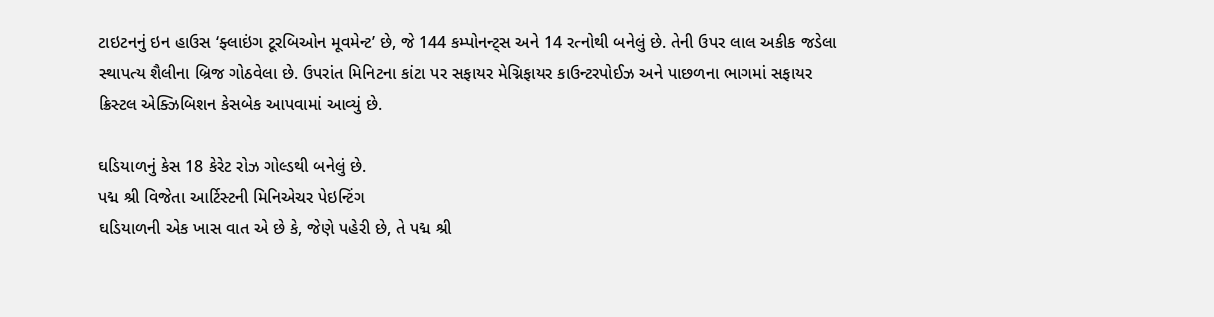ટાઇટનનું ઇન હાઉસ ‘ફ્લાઇંગ ટૂરબિઓન મૂવમેન્ટ’ છે, જે 144 કમ્પોનન્ટ્સ અને 14 રત્નોથી બનેલું છે. તેની ઉપર લાલ અકીક જડેલા સ્થાપત્ય શૈલીના બ્રિજ ગોઠવેલા છે. ઉપરાંત મિનિટના કાંટા પર સફાયર મેગ્નિફાયર કાઉન્ટરપોઈઝ અને પાછળના ભાગમાં સફાયર ક્રિસ્ટલ એક્ઝિબિશન કેસબેક આપવામાં આવ્યું છે.

ઘડિયાળનું કેસ 18 કેરેટ રોઝ ગોલ્ડથી બનેલું છે.
પદ્મ શ્રી વિજેતા આર્ટિસ્ટની મિનિએચર પેઇન્ટિંગ
ઘડિયાળની એક ખાસ વાત એ છે કે, જેણે પહેરી છે, તે પદ્મ શ્રી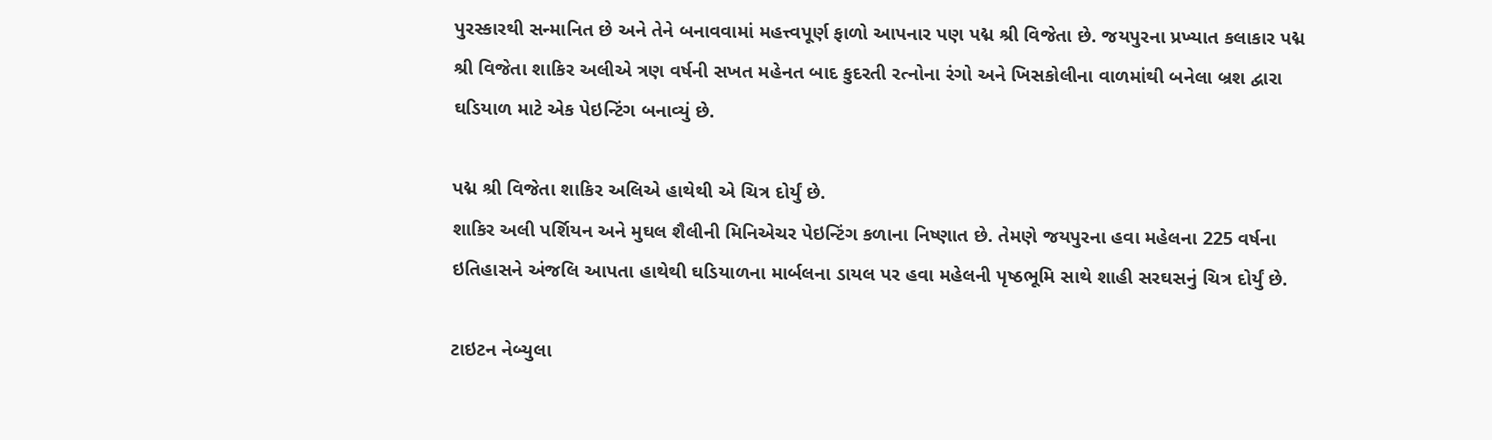પુરસ્કારથી સન્માનિત છે અને તેને બનાવવામાં મહત્ત્વપૂર્ણ ફાળો આપનાર પણ પદ્મ શ્રી વિજેતા છે. જયપુરના પ્રખ્યાત કલાકાર પદ્મ શ્રી વિજેતા શાકિર અલીએ ત્રણ વર્ષની સખત મહેનત બાદ કુદરતી રત્નોના રંગો અને ખિસકોલીના વાળમાંથી બનેલા બ્રશ દ્વારા ઘડિયાળ માટે એક પેઇન્ટિંગ બનાવ્યું છે.

પદ્મ શ્રી વિજેતા શાકિર અલિએ હાથેથી એ ચિત્ર દોર્યું છે.
શાકિર અલી પર્શિયન અને મુઘલ શૈલીની મિનિએચર પેઇન્ટિંગ કળાના નિષ્ણાત છે. તેમણે જયપુરના હવા મહેલના 225 વર્ષના ઇતિહાસને અંજલિ આપતા હાથેથી ઘડિયાળના માર્બલના ડાયલ પર હવા મહેલની પૃષ્ઠભૂમિ સાથે શાહી સરઘસનું ચિત્ર દોર્યું છે.

ટાઇટન નેબ્યુલા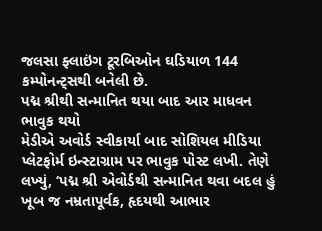જલસા ફ્લાઇંગ ટૂરબિઓન ઘડિયાળ 144 કમ્પોનન્ટ્સથી બનેલી છે.
પદ્મ શ્રીથી સન્માનિત થયા બાદ આર માધવન ભાવુક થયો
મેડીએ અવોર્ડ સ્વીકાર્યા બાદ સોશિયલ મીડિયા પ્લેટફોર્મ ઇન્સ્ટાગ્રામ પર ભાવુક પોસ્ટ લખી. તેણે લખ્યું, ‘પદ્મ શ્રી એવોર્ડથી સન્માનિત થવા બદલ હું ખૂબ જ નમ્રતાપૂર્વક, હૃદયથી આભાર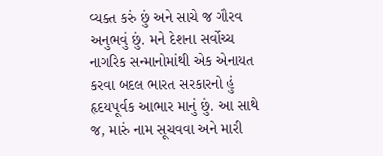વ્યક્ત કરું છું અને સાચે જ ગૌરવ અનુભવું છું. મને દેશના સર્વોચ્ચ નાગરિક સન્માનોમાંથી એક એનાયત કરવા બદલ ભારત સરકારનો હું હૃદયપૂર્વક આભાર માનું છું. આ સાથે જ, મારું નામ સૂચવવા અને મારી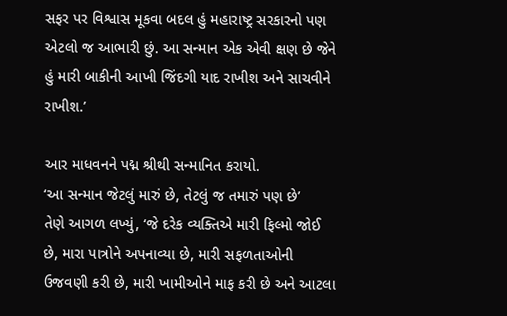સફર પર વિશ્વાસ મૂકવા બદલ હું મહારાષ્ટ્ર સરકારનો પણ એટલો જ આભારી છું. આ સન્માન એક એવી ક્ષણ છે જેને હું મારી બાકીની આખી જિંદગી યાદ રાખીશ અને સાચવીને રાખીશ.’

આર માધવનને પદ્મ શ્રીથી સન્માનિત કરાયો.
‘આ સન્માન જેટલું મારું છે, તેટલું જ તમારું પણ છે’
તેણે આગળ લખ્યું, ‘જે દરેક વ્યક્તિએ મારી ફિલ્મો જોઈ છે, મારા પાત્રોને અપનાવ્યા છે, મારી સફળતાઓની ઉજવણી કરી છે, મારી ખામીઓને માફ કરી છે અને આટલા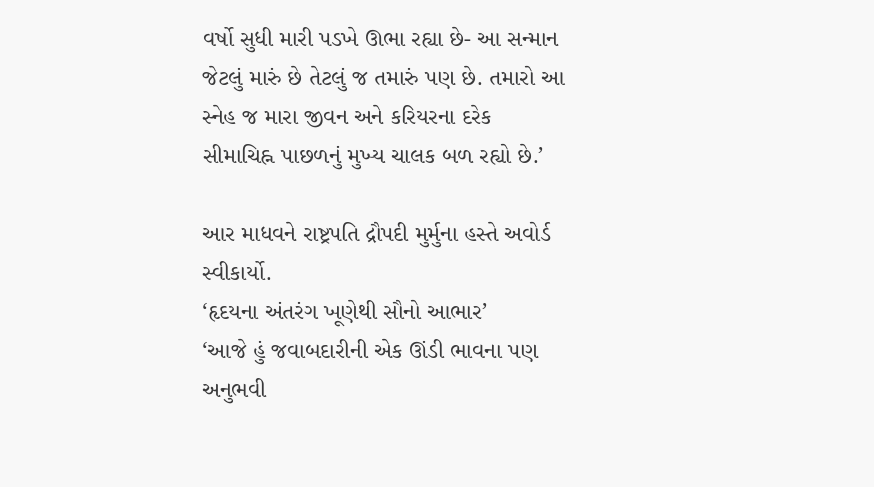વર્ષો સુધી મારી પડખે ઊભા રહ્યા છે- આ સન્માન જેટલું મારું છે તેટલું જ તમારું પણ છે. તમારો આ સ્નેહ જ મારા જીવન અને કરિયરના દરેક સીમાચિહ્ન પાછળનું મુખ્ય ચાલક બળ રહ્યો છે.’

આર માધવને રાષ્ટ્રપતિ દ્રૌપદી મુર્મુના હસ્તે અવોર્ડ સ્વીકાર્યો.
‘હૃદયના અંતરંગ ખૂણેથી સૌનો આભાર’
‘આજે હું જવાબદારીની એક ઊંડી ભાવના પણ અનુભવી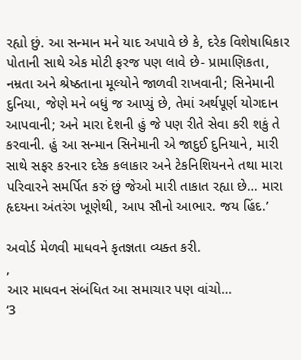રહ્યો છું. આ સન્માન મને યાદ અપાવે છે કે, દરેક વિશેષાધિકાર પોતાની સાથે એક મોટી ફરજ પણ લાવે છે- પ્રામાણિકતા, નમ્રતા અને શ્રેષ્ઠતાના મૂલ્યોને જાળવી રાખવાની; સિનેમાની દુનિયા, જેણે મને બધું જ આપ્યું છે, તેમાં અર્થપૂર્ણ યોગદાન આપવાની; અને મારા દેશની હું જે પણ રીતે સેવા કરી શકું તે કરવાની. હું આ સન્માન સિનેમાની એ જાદુઈ દુનિયાને, મારી સાથે સફર કરનાર દરેક કલાકાર અને ટેકનિશિયનને તથા મારા પરિવારને સમર્પિત કરું છું જેઓ મારી તાકાત રહ્યા છે… મારા હૃદયના અંતરંગ ખૂણેથી, આપ સૌનો આભાર. જય હિંદ.’

અવોર્ડ મેળવી માધવને કૃતજ્ઞતા વ્યક્ત કરી.
,
આર માધવન સંબંધિત આ સમાચાર પણ વાંચો…
‘3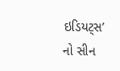ઇડિયટ્સ’ નો સીન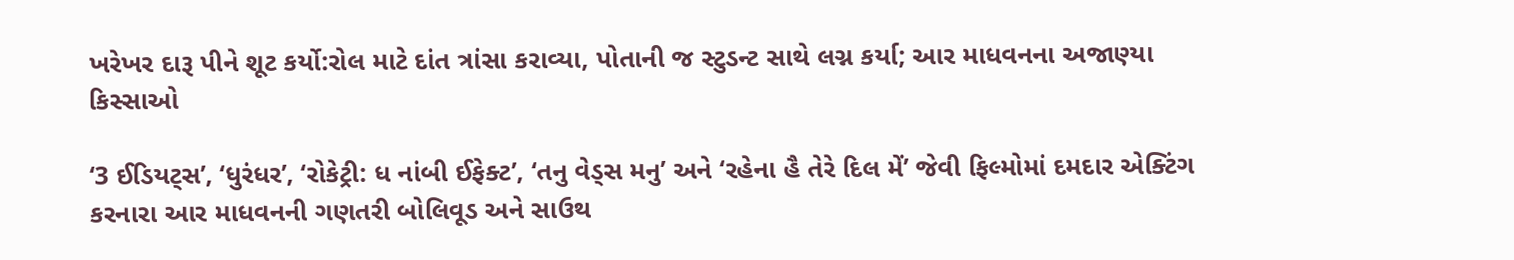ખરેખર દારૂ પીને શૂટ કર્યો:રોલ માટે દાંત ત્રાંસા કરાવ્યા, પોતાની જ સ્ટુડન્ટ સાથે લગ્ન કર્યા; આર માધવનના અજાણ્યા કિસ્સાઓ

‘3 ઈડિયટ્સ’, ‘ધુરંધર’, ‘રોકેટ્રી: ધ નાંબી ઈફેક્ટ’, ‘તનુ વેડ્સ મનુ’ અને ‘રહેના હૈ તેરે દિલ મેં’ જેવી ફિલ્મોમાં દમદાર એક્ટિંગ કરનારા આર માધવનની ગણતરી બોલિવૂડ અને સાઉથ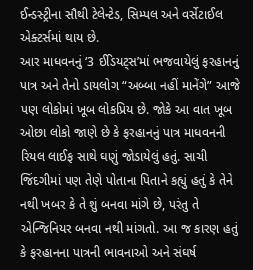ઈન્ડસ્ટ્રીના સૌથી ટેલેન્ટેડ, સિમ્પલ અને વર્સેટાઈલ એક્ટર્સમાં થાય છે.
આર માધવનનું ‘3 ઈડિયટ્સ’માં ભજવાયેલું ફરહાનનું પાત્ર અને તેનો ડાયલોગ “અબ્બા નહીં માનેંગે” આજે પણ લોકોમાં ખૂબ લોકપ્રિય છે. જોકે આ વાત ખૂબ ઓછા લોકો જાણે છે કે ફરહાનનું પાત્ર માધવનની રિયલ લાઈફ સાથે ઘણું જોડાયેલું હતું. સાચી જિંદગીમાં પણ તેણે પોતાના પિતાને કહ્યું હતું કે તેને નથી ખબર કે તે શું બનવા માંગે છે, પરંતુ તે એન્જિનિયર બનવા નથી માંગતો. આ જ કારણ હતું કે ફરહાનના પાત્રની ભાવનાઓ અને સંઘર્ષ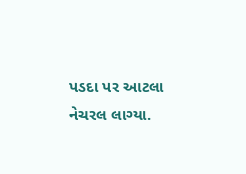પડદા પર આટલા નેચરલ લાગ્યા.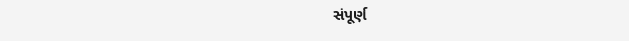સંપૂર્ણ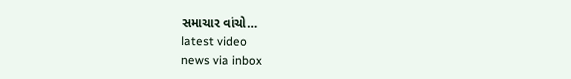સમાચાર વાંચો…
latest video
news via inbox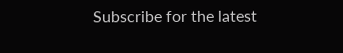Subscribe for the latest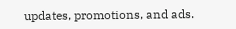updates, promotions, and ads.